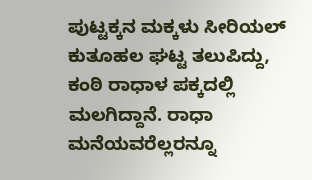ಪುಟ್ಟಕ್ಕನ ಮಕ್ಕಳು ಸೀರಿಯಲ್ ಕುತೂಹಲ ಘಟ್ಟ ತಲುಪಿದ್ದು, ಕಂಠಿ ರಾಧಾಳ ಪಕ್ಕದಲ್ಲಿ ಮಲಗಿದ್ದಾನೆ. ರಾಧಾ ಮನೆಯವರೆಲ್ಲರನ್ನೂ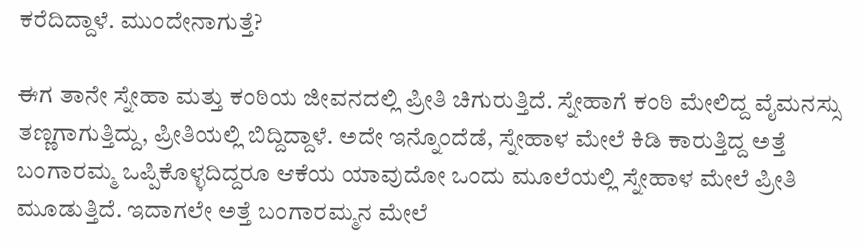ಕರೆದಿದ್ದಾಳೆ. ಮುಂದೇನಾಗುತ್ತೆ?

ಈಗ ತಾನೇ ಸ್ನೇಹಾ ಮತ್ತು ಕಂಠಿಯ ಜೀವನದಲ್ಲಿ ಪ್ರೀತಿ ಚಿಗುರುತ್ತಿದೆ. ಸ್ನೇಹಾಗೆ ಕಂಠಿ ಮೇಲಿದ್ದ ವೈಮನಸ್ಸು ತಣ್ಣಗಾಗುತ್ತಿದ್ದು, ಪ್ರೀತಿಯಲ್ಲಿ ಬಿದ್ದಿದ್ದಾಳೆ. ಅದೇ ಇನ್ನೊಂದೆಡೆ, ಸ್ನೇಹಾಳ ಮೇಲೆ ಕಿಡಿ ಕಾರುತ್ತಿದ್ದ ಅತ್ತೆ ಬಂಗಾರಮ್ಮ ಒಪ್ಪಿಕೊಳ್ಳದಿದ್ದರೂ ಆಕೆಯ ಯಾವುದೋ ಒಂದು ಮೂಲೆಯಲ್ಲಿ ಸ್ನೇಹಾಳ ಮೇಲೆ ಪ್ರೀತಿ ಮೂಡುತ್ತಿದೆ. ಇದಾಗಲೇ ಅತ್ತೆ ಬಂಗಾರಮ್ಮನ ಮೇಲೆ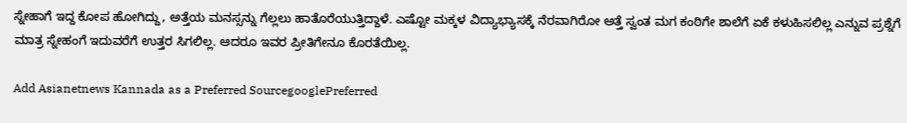ಸ್ನೇಹಾಗೆ ಇದ್ದ ಕೋಪ ಹೋಗಿದ್ದು, ಅತ್ತೆಯ ಮನಸ್ಸನ್ನು ಗೆಲ್ಲಲು ಹಾತೊರೆಯುತ್ತಿದ್ದಾಳೆ. ಎಷ್ಟೋ ಮಕ್ಕಳ ವಿದ್ಯಾಭ್ಯಾಸಕ್ಕೆ ನೆರವಾಗಿರೋ ಅತ್ತೆ ಸ್ವಂತ ಮಗ ಕಂಠಿಗೇ ಶಾಲೆಗೆ ಏಕೆ ಕಳುಹಿಸಲಿಲ್ಲ ಎನ್ನುವ ಪ್ರಶ್ನೆಗೆ ಮಾತ್ರ ಸ್ನೇಹಂಗೆ ಇದುವರೆಗೆ ಉತ್ತರ ಸಿಗಲಿಲ್ಲ. ಆದರೂ ಇವರ ಪ್ರೀತಿಗೇನೂ ಕೊರತೆಯಿಲ್ಲ.

Add Asianetnews Kannada as a Preferred SourcegooglePreferred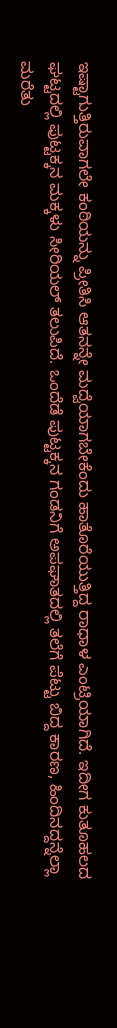ಇಷ್ಟಾಗುತ್ತಿರುವಾಗಲೇ ಕಂಠಿಯನ್ನು ಪ್ರೀತಿಸಿ ಆತನನ್ನೇ ಮದ್ವೆಯಾಗಬೇಕೆಂದು ಹಾತೊರೆಯುತ್ತಿದ್ದ ರಾಧಾಳ ಎಂಟ್ರಿಯಾಗಿದೆ. ಇದೀಗ ಕುತೂಹಲದ ಘಟ್ಟದಲ್ಲಿ ಪುಟ್ಟಕ್ಕನ ಮಕ್ಕಳು ಸೀರಿಯಲ್ ತಲುಪಿದೆ. ಒಂದೆಡೆ ಪುಟ್ಟಕ್ಕನ ಗಂಡನಿಗೆ ಅಪಘಾತದಲ್ಲಿ ತಲೆಗೆ ಪೆಟ್ಟು ಬಿದ್ದ ಕಾರಣ, ಹಿಂದಿನದ್ದನ್ನೆಲ್ಲಾ ಮರೆತು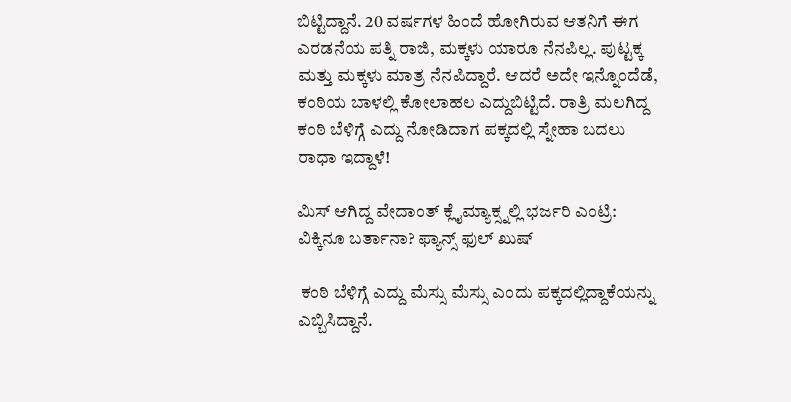ಬಿಟ್ಟಿದ್ದಾನೆ. 20 ವರ್ಷಗಳ ಹಿಂದೆ ಹೋಗಿರುವ ಆತನಿಗೆ ಈಗ ಎರಡನೆಯ ಪತ್ನಿ ರಾಜಿ, ಮಕ್ಕಳು ಯಾರೂ ನೆನಪಿಲ್ಲ. ಪುಟ್ಟಕ್ಕ ಮತ್ತು ಮಕ್ಕಳು ಮಾತ್ರ ನೆನಪಿದ್ದಾರೆ. ಆದರೆ ಅದೇ ಇನ್ನೊಂದೆಡೆ, ಕಂಠಿಯ ಬಾಳಲ್ಲಿ ಕೋಲಾಹಲ ಎದ್ದುಬಿಟ್ಟಿದೆ. ರಾತ್ರಿ ಮಲಗಿದ್ದ ಕಂಠಿ ಬೆಳಿಗ್ಗೆ ಎದ್ದು ನೋಡಿದಾಗ ಪಕ್ಕದಲ್ಲಿ ಸ್ನೇಹಾ ಬದಲು ರಾಧಾ ಇದ್ದಾಳೆ!

ಮಿಸ್ ಆಗಿದ್ದ ವೇದಾಂತ್ ಕ್ಲೈಮ್ಯಾಕ್ಸ್ನಲ್ಲಿ ಭರ್ಜರಿ ಎಂಟ್ರಿ: ವಿಕ್ಕಿನೂ ಬರ್ತಾನಾ? ಫ್ಯಾನ್ಸ್ ಫುಲ್ ಖುಷ್

 ಕಂಠಿ ಬೆಳಿಗ್ಗೆ ಎದ್ದು ಮೆಸ್ಸು ಮೆಸ್ಸು ಎಂದು ಪಕ್ಕದಲ್ಲಿದ್ದಾಕೆಯನ್ನು ಎಬ್ಬಿಸಿದ್ದಾನೆ.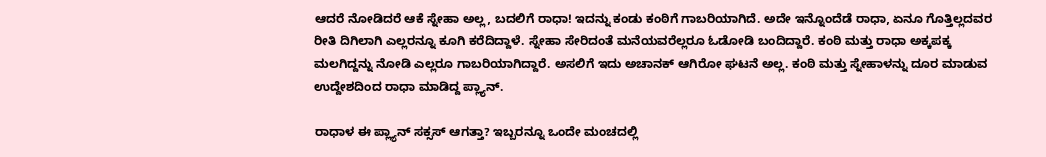ಆದರೆ ನೋಡಿದರೆ ಆಕೆ ಸ್ನೇಹಾ ಅಲ್ಲ, ಬದಲಿಗೆ ರಾಧಾ! ಇದನ್ನು ಕಂಡು ಕಂಠಿಗೆ ಗಾಬರಿಯಾಗಿದೆ. ಅದೇ ಇನ್ನೊಂದೆಡೆ ರಾಧಾ, ಏನೂ ಗೊತ್ತಿಲ್ಲದವರ ರೀತಿ ದಿಗಿಲಾಗಿ ಎಲ್ಲರನ್ನೂ ಕೂಗಿ ಕರೆದಿದ್ದಾಳೆ. ಸ್ನೇಹಾ ಸೇರಿದಂತೆ ಮನೆಯವರೆಲ್ಲರೂ ಓಡೋಡಿ ಬಂದಿದ್ದಾರೆ. ಕಂಠಿ ಮತ್ತು ರಾಧಾ ಅಕ್ಕಪಕ್ಕ ಮಲಗಿದ್ದನ್ನು ನೋಡಿ ಎಲ್ಲರೂ ಗಾಬರಿಯಾಗಿದ್ದಾರೆ. ಅಸಲಿಗೆ ಇದು ಅಚಾನಕ್ ಆಗಿರೋ ಘಟನೆ ಅಲ್ಲ. ಕಂಠಿ ಮತ್ತು ಸ್ನೇಹಾಳನ್ನು ದೂರ ಮಾಡುವ ಉದ್ದೇಶದಿಂದ ರಾಧಾ ಮಾಡಿದ್ದ ಪ್ಲ್ಯಾನ್.

ರಾಧಾಳ ಈ ಪ್ಲ್ಯಾನ್ ಸಕ್ಸಸ್ ಆಗತ್ತಾ? ಇಬ್ಬರನ್ನೂ ಒಂದೇ ಮಂಚದಲ್ಲಿ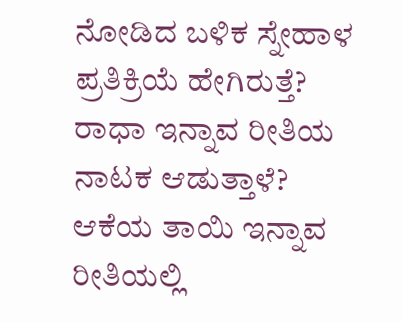ನೋಡಿದ ಬಳಿಕ ಸ್ನೇಹಾಳ ಪ್ರತಿಕ್ರಿಯೆ ಹೇಗಿರುತ್ತೆ? ರಾಧಾ ಇನ್ನಾವ ರೀತಿಯ ನಾಟಕ ಆಡುತ್ತಾಳೆ? ಆಕೆಯ ತಾಯಿ ಇನ್ನಾವ ರೀತಿಯಲ್ಲಿ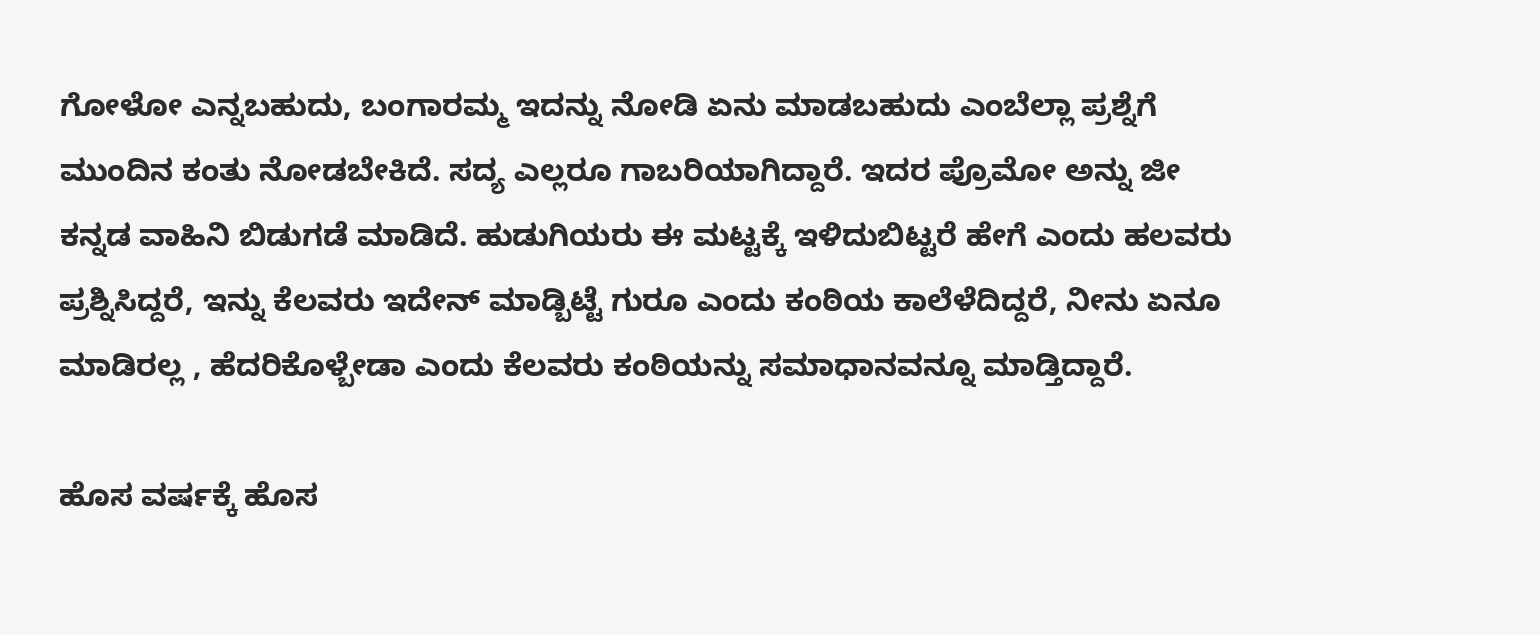ಗೋಳೋ ಎನ್ನಬಹುದು, ಬಂಗಾರಮ್ಮ ಇದನ್ನು ನೋಡಿ ಏನು ಮಾಡಬಹುದು ಎಂಬೆಲ್ಲಾ ಪ್ರಶ್ನೆಗೆ ಮುಂದಿನ ಕಂತು ನೋಡಬೇಕಿದೆ. ಸದ್ಯ ಎಲ್ಲರೂ ಗಾಬರಿಯಾಗಿದ್ದಾರೆ. ಇದರ ಪ್ರೊಮೋ ಅನ್ನು ಜೀ ಕನ್ನಡ ವಾಹಿನಿ ಬಿಡುಗಡೆ ಮಾಡಿದೆ. ಹುಡುಗಿಯರು ಈ ಮಟ್ಟಕ್ಕೆ ಇಳಿದುಬಿಟ್ಟರೆ ಹೇಗೆ ಎಂದು ಹಲವರು ಪ್ರಶ್ನಿಸಿದ್ದರೆ, ಇನ್ನು ಕೆಲವರು ಇದೇನ್ ಮಾಡ್ಬಿಟ್ಟೆ ಗುರೂ ಎಂದು ಕಂಠಿಯ ಕಾಲೆಳೆದಿದ್ದರೆ, ನೀನು ಏನೂ ಮಾಡಿರಲ್ಲ , ಹೆದರಿಕೊಳ್ಬೇಡಾ ಎಂದು ಕೆಲವರು ಕಂಠಿಯನ್ನು ಸಮಾಧಾನವನ್ನೂ ಮಾಡ್ತಿದ್ದಾರೆ.

ಹೊಸ ವರ್ಷಕ್ಕೆ ಹೊಸ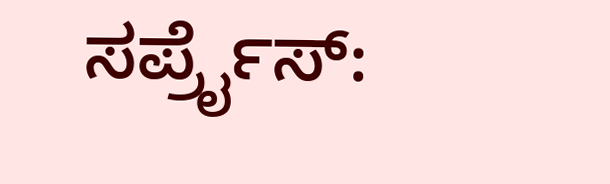ಸರ್ಪ್ರೈಸ್: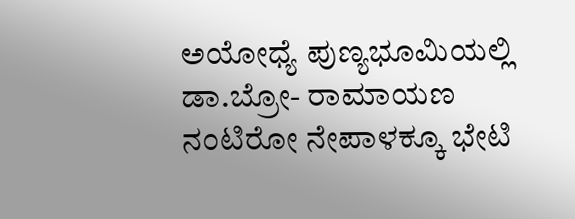ಅಯೋಧ್ಯೆ ಪುಣ್ಯಭೂಮಿಯಲ್ಲಿ ಡಾ.ಬ್ರೋ- ರಾಮಾಯಣ ನಂಟಿರೋ ನೇಪಾಳಕ್ಕೂ ಭೇಟಿ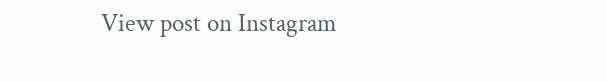View post on Instagram